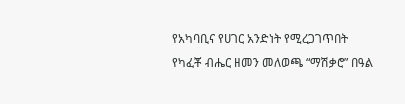የአካባቢና የሀገር አንድነት የሚረጋገጥበት የካፈቾ ብሔር ዘመን መለወጫ “ማሽቃሮ” በዓል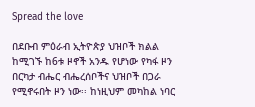Spread the love

በደቡብ ምዕራብ ኢትዮጵያ ህዝቦች ክልል ከሚገኙ ከ6ቱ ዞኖች አንዱ የሆነው የካፋ ዞን በርካታ ብሔር ብሔረሰቦችና ህዝቦች በጋራ የሚኖሩበት ዞን ነው፡፡ ከነዚህም መካከል ነባር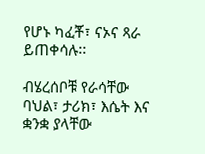የሆኑ ካፈቾ፣ ናኦና ጻራ ይጠቀሳሉ፡፡

ብሄረሰቦቹ የራሳቸው ባህል፣ ታሪክ፣ እሴት እና ቋንቋ ያላቸው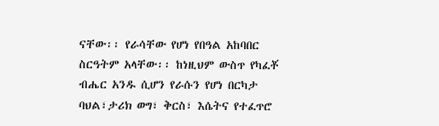ናቸው፡፡ የራሳቸው የሆነ የበዓል አከባበር ስርዓትም አላቸው፡፡ ከነዚህም ውስጥ የካፈቾ ብሔር አንዱ ሲሆን የራሱን የሆነ በርካታ ባህል፣ታሪክ ወግ፣ ቅርስ፣ እሴትና የተፈጥሮ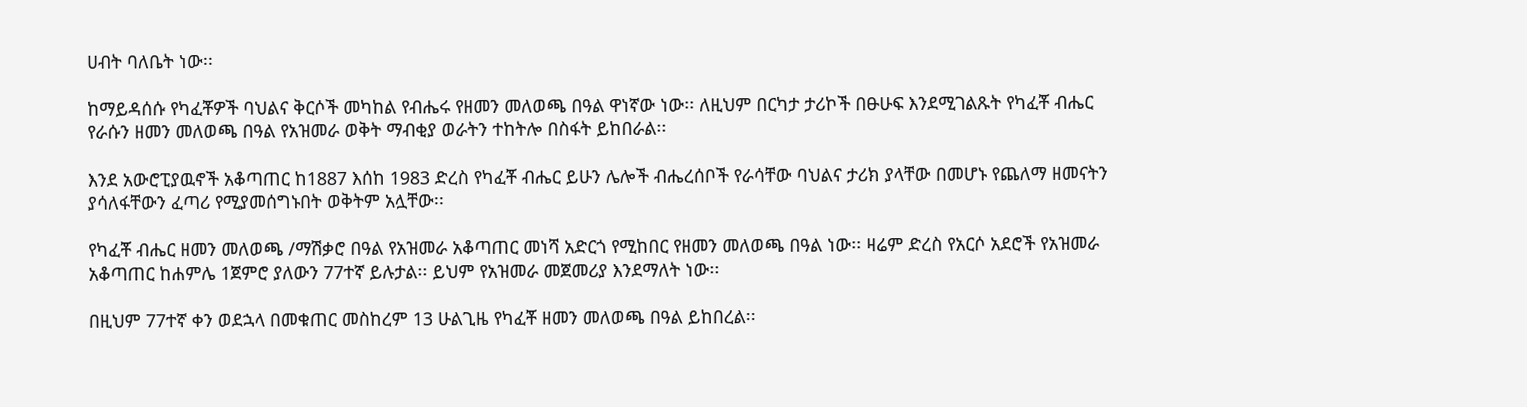ሀብት ባለቤት ነው፡፡

ከማይዳሰሱ የካፈቾዎች ባህልና ቅርሶች መካከል የብሔሩ የዘመን መለወጫ በዓል ዋነኛው ነው፡፡ ለዚህም በርካታ ታሪኮች በፁሁፍ እንደሚገልጹት የካፈቾ ብሔር የራሱን ዘመን መለወጫ በዓል የአዝመራ ወቅት ማብቂያ ወራትን ተከትሎ በስፋት ይከበራል፡፡

እንደ አውሮፒያዉኖች አቆጣጠር ከ1887 እሰከ 1983 ድረስ የካፈቾ ብሔር ይሁን ሌሎች ብሔረሰቦች የራሳቸው ባህልና ታሪክ ያላቸው በመሆኑ የጨለማ ዘመናትን ያሳለፋቸውን ፈጣሪ የሚያመሰግኑበት ወቅትም አሏቸው፡፡

የካፈቾ ብሔር ዘመን መለወጫ /ማሽቃሮ በዓል የአዝመራ አቆጣጠር መነሻ አድርጎ የሚከበር የዘመን መለወጫ በዓል ነው፡፡ ዛሬም ድረስ የአርሶ አደሮች የአዝመራ አቆጣጠር ከሐምሌ 1ጀምሮ ያለውን 77ተኛ ይሉታል፡፡ ይህም የአዝመራ መጀመሪያ እንደማለት ነው፡፡

በዚህም 77ተኛ ቀን ወደኋላ በመቁጠር መስከረም 13 ሁልጊዜ የካፈቾ ዘመን መለወጫ በዓል ይከበረል፡፡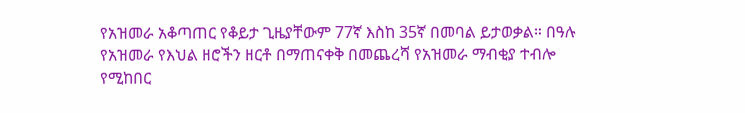የአዝመራ አቆጣጠር የቆይታ ጊዜያቸውም 77ኛ እስከ 35ኛ በመባል ይታወቃል። በዓሉ የአዝመራ የእህል ዘሮችን ዘርቶ በማጠናቀቅ በመጨረሻ የአዝመራ ማብቂያ ተብሎ የሚከበር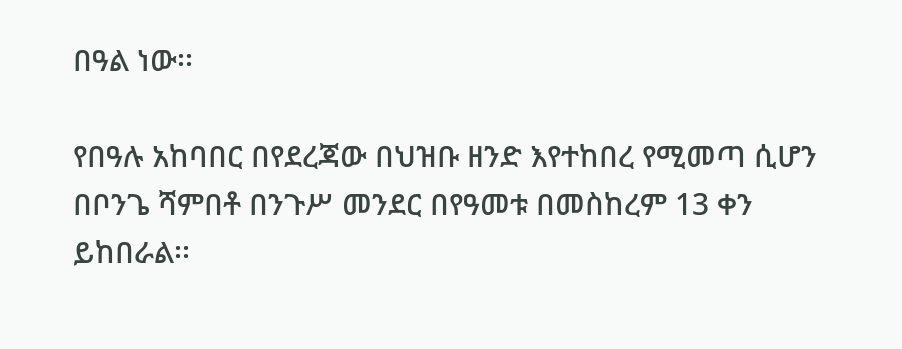በዓል ነው፡፡

የበዓሉ አከባበር በየደረጃው በህዝቡ ዘንድ እየተከበረ የሚመጣ ሲሆን በቦንጌ ሻምበቶ በንጉሥ መንደር በየዓመቱ በመስከረም 13 ቀን ይከበራል፡፡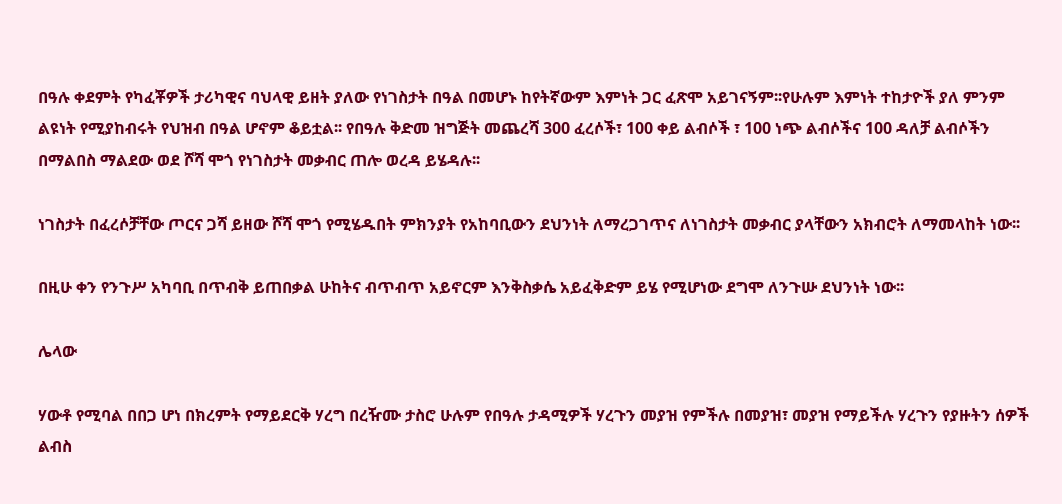በዓሉ ቀደምት የካፈቾዎች ታሪካዊና ባህላዊ ይዘት ያለው የነገስታት በዓል በመሆኑ ከየትኛውም እምነት ጋር ፈጽሞ አይገናኝም፡፡የሁሉም እምነት ተከታዮች ያለ ምንም ልዩነት የሚያከብሩት የህዝብ በዓል ሆኖም ቆይቷል፡፡ የበዓሉ ቅድመ ዝግጅት መጨረሻ 300 ፈረሶች፣ 100 ቀይ ልብሶች ፣ 100 ነጭ ልብሶችና 100 ዳለቻ ልብሶችን በማልበስ ማልደው ወደ ሾሻ ሞጎ የነገስታት መቃብር ጠሎ ወረዳ ይሄዳሉ፡፡

ነገስታት በፈረሶቻቸው ጦርና ጋሻ ይዘው ሾሻ ሞጎ የሚሄዱበት ምክንያት የአከባቢውን ደህንነት ለማረጋገጥና ለነገስታት መቃብር ያላቸውን አክብሮት ለማመላከት ነው፡፡

በዚሁ ቀን የንጉሥ አካባቢ በጥብቅ ይጠበቃል ሁከትና ብጥብጥ አይኖርም እንቅስቃሴ አይፈቅድም ይሄ የሚሆነው ደግሞ ለንጉሡ ደህንነት ነው፡፡

ሌላው

ሃውቶ የሚባል በበጋ ሆነ በክረምት የማይደርቅ ሃረግ በረዥሙ ታስሮ ሁሉም የበዓሉ ታዳሚዎች ሃረጉን መያዝ የምችሉ በመያዝ፣ መያዝ የማይችሉ ሃረጉን የያዙትን ሰዎች ልብስ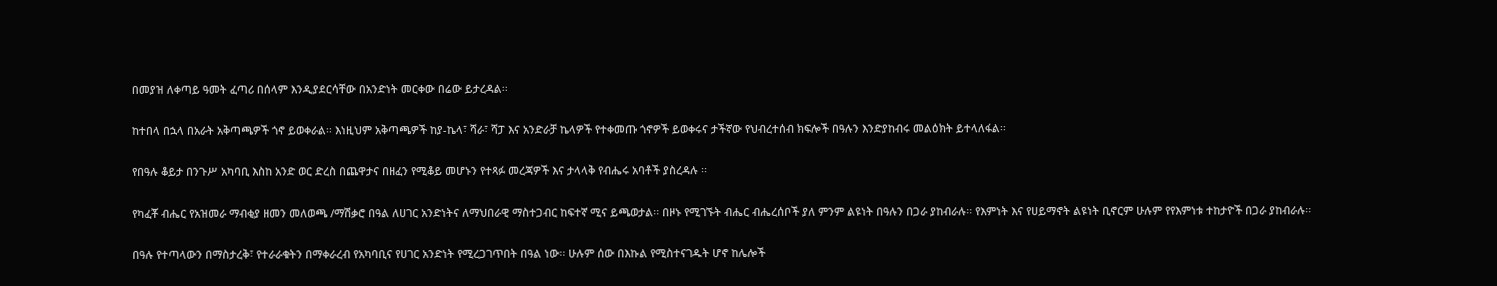በመያዝ ለቀጣይ ዓመት ፈጣሪ በሰላም እንዲያደርሳቸው በአንድነት መርቀው በሬው ይታረዳል፡፡

ከተበላ በኋላ በአራት አቅጣጫዎች ጎኖ ይወቀራል፡፡ እነዚህም አቅጣጫዎች ከያ-ኬላ፣ ሻራ፣ ሻፓ እና አንድራቻ ኬላዎች የተቀመጡ ጎኖዎች ይወቀሩና ታችኛው የህብረተሰብ ክፍሎች በዓሉን እንድያከብሩ መልዕክት ይተላለፋል፡፡

የበዓሉ ቆይታ በንጉሥ አካባቢ እስከ አንድ ወር ድረስ በጨዋታና በዘፈን የሚቆይ መሆኑን የተጻፉ መረጃዎች እና ታላላቅ የብሔሩ አባቶች ያስረዳሉ ፡፡

የካፈቾ ብሔር የአዝመራ ማብቂያ ዘመን መለወጫ /ማሽቃሮ በዓል ለሀገር አንድነትና ለማህበራዊ ማስተጋብር ከፍተኛ ሚና ይጫወታል፡፡ በዞኑ የሚገኙት ብሔር ብሔረሰቦች ያለ ምንም ልዩነት በዓሉን በጋራ ያከብራሉ፡፡ የእምነት እና የሀይማኖት ልዩነት ቢኖርም ሁሉም የየእምነቱ ተከታዮች በጋራ ያከብራሉ፡፡

በዓሉ የተጣላውን በማስታረቅ፣ የተራራቁትን በማቀራረብ የአካባቢና የሀገር አንድነት የሚረጋገጥበት በዓል ነው፡፡ ሁሉም ሰው በእኩል የሚስተናገዱት ሆኖ ከሌሎች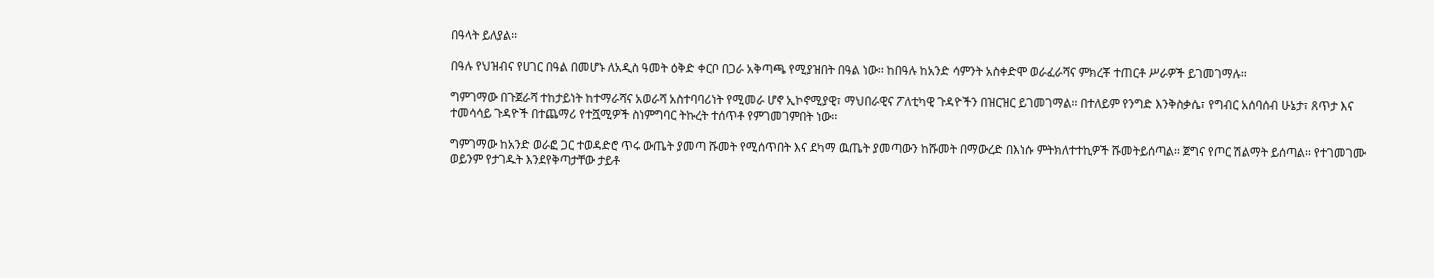በዓላት ይለያል፡፡

በዓሉ የህዝብና የሀገር በዓል በመሆኑ ለአዲስ ዓመት ዕቅድ ቀርቦ በጋራ አቅጣጫ የሚያዝበት በዓል ነው፡፡ ከበዓሉ ከአንድ ሳምንት አስቀድሞ ወራፈራሻና ምክረቾ ተጠርቶ ሥራዎች ይገመገማሉ፡፡

ግምገማው በጉጀራሻ ተከታይነት ከተማራሻና አወራሻ አስተባባሪነት የሚመራ ሆኖ ኢኮኖሚያዊ፣ ማህበራዊና ፖለቲካዊ ጉዳዮችን በዝርዝር ይገመገማል፡፡ በተለይም የንግድ እንቅስቃሴ፣ የግብር አሰባሰብ ሁኔታ፣ ጸጥታ እና ተመሳሳይ ጉዳዮች በተጨማሪ የተሿሚዎች ስነምግባር ትኩረት ተሰጥቶ የምገመገምበት ነው፡፡

ግምገማው ከአንድ ወራፎ ጋር ተወዳድሮ ጥሩ ውጤት ያመጣ ሹመት የሚሰጥበት እና ደካማ ዉጤት ያመጣውን ከሹመት በማውረድ በእነሱ ምትክለተተኪዎች ሹመትይሰጣል፡፡ ጀግና የጦር ሽልማት ይሰጣል፡፡ የተገመገሙ ወይንም የታገዱት እንደየቅጣታቸው ታይቶ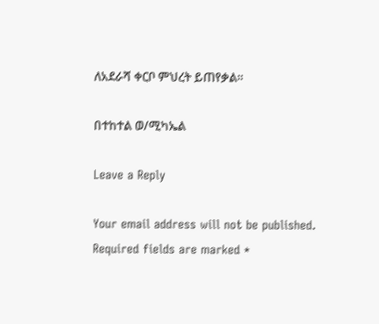ለአደራሻ ቀርቦ ምህረት ይጠየቃል፡፡

በተከተል ወ/ሚካኤል

Leave a Reply

Your email address will not be published. Required fields are marked *